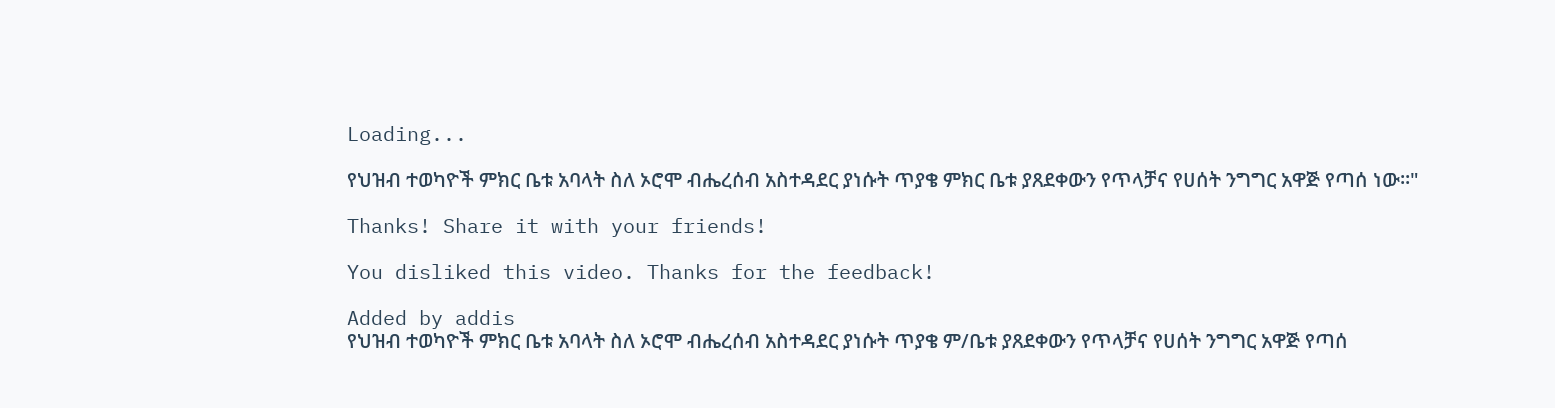Loading...

የህዝብ ተወካዮች ምክር ቤቱ አባላት ስለ ኦሮሞ ብሔረሰብ አስተዳደር ያነሱት ጥያቄ ምክር ቤቱ ያጸደቀውን የጥላቻና የሀሰት ንግግር አዋጅ የጣሰ ነው።"

Thanks! Share it with your friends!

You disliked this video. Thanks for the feedback!

Added by addis
የህዝብ ተወካዮች ምክር ቤቱ አባላት ስለ ኦሮሞ ብሔረሰብ አስተዳደር ያነሱት ጥያቄ ም/ቤቱ ያጸደቀውን የጥላቻና የሀሰት ንግግር አዋጅ የጣሰ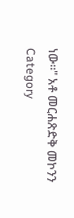ነው።" አቶ መርሐጽድቅ መኮንን
Category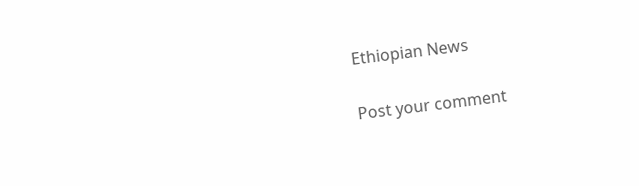Ethiopian News

Post your comment